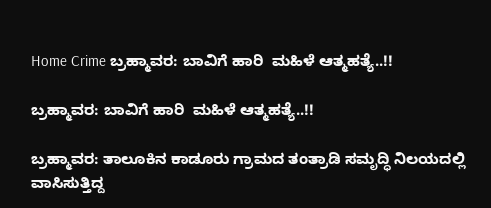Home Crime ಬ್ರಹ್ಮಾವರ: ಬಾವಿಗೆ ಹಾರಿ  ಮಹಿಳೆ ಆತ್ಮಹತ್ಯೆ..!!

ಬ್ರಹ್ಮಾವರ: ಬಾವಿಗೆ ಹಾರಿ  ಮಹಿಳೆ ಆತ್ಮಹತ್ಯೆ..!!

ಬ್ರಹ್ಮಾವರ: ತಾಲೂಕಿನ ಕಾಡೂರು ಗ್ರಾಮದ ತಂತ್ರಾಡಿ ಸಮೃದ್ಧಿ ನಿಲಯದಲ್ಲಿ ವಾಸಿಸುತ್ತಿದ್ದ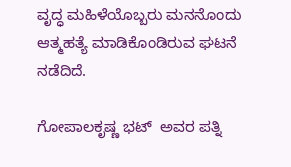ವೃದ್ಧ ಮಹಿಳೆಯೊಬ್ಬರು ಮನನೊಂದು ಆತ್ಮಹತ್ಯೆ ಮಾಡಿಕೊಂಡಿರುವ ಘಟನೆ ನಡೆದಿದೆ.

ಗೋಪಾಲಕೃಷ್ಣ ಭಟ್‌  ಅವರ ಪತ್ನಿ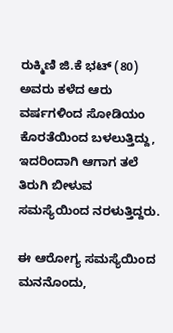ರುಕ್ಮಿಣಿ ಜಿ.ಕೆ ಭಟ್‌ (80) ಅವರು ಕಳೆದ ಆರು ವರ್ಷಗಳಿಂದ ಸೋಡಿಯಂ ಕೊರತೆಯಿಂದ ಬಳಲುತ್ತಿದ್ದು, ಇದರಿಂದಾಗಿ ಆಗಾಗ ತಲೆ ತಿರುಗಿ ಬೀಳುವ ಸಮಸ್ಯೆಯಿಂದ ನರಳುತ್ತಿದ್ದರು.

ಈ ಆರೋಗ್ಯ ಸಮಸ್ಯೆಯಿಂದ ಮನನೊಂದು,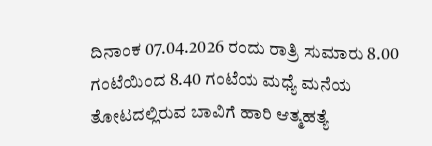ದಿನಾಂಕ 07.04.2026 ರಂದು ರಾತ್ರಿ ಸುಮಾರು 8.00 ಗಂಟೆಯಿಂದ 8.40 ಗಂಟೆಯ ಮಧ್ಯೆ ಮನೆಯ ತೋಟದಲ್ಲಿರುವ ಬಾವಿಗೆ ಹಾರಿ ಆತ್ಮಹತ್ಯೆ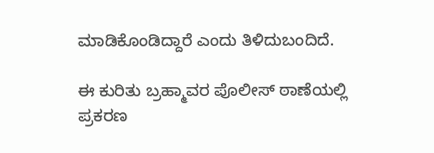ಮಾಡಿಕೊಂಡಿದ್ದಾರೆ ಎಂದು ತಿಳಿದುಬಂದಿದೆ.

ಈ ಕುರಿತು ಬ್ರಹ್ಮಾವರ ಪೊಲೀಸ್ ಠಾಣೆಯಲ್ಲಿ ಪ್ರಕರಣ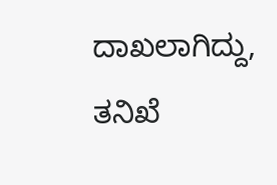ದಾಖಲಾಗಿದ್ದು, ತನಿಖೆ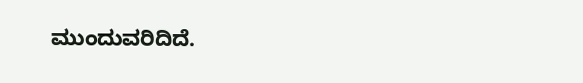ಮುಂದುವರಿದಿದೆ.